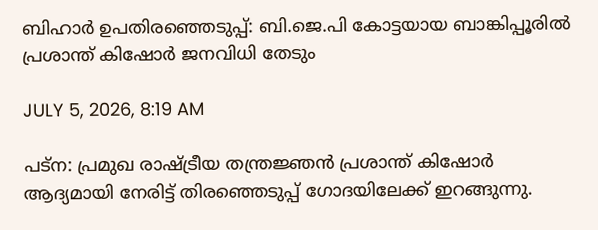ബിഹാര്‍ ഉപതിരഞ്ഞെടുപ്പ്: ബി.ജെ.പി കോട്ടയായ ബാങ്കിപ്പൂരില്‍ പ്രശാന്ത് കിഷോര്‍ ജനവിധി തേടും

JULY 5, 2026, 8:19 AM

പട്ന: പ്രമുഖ രാഷ്ട്രീയ തന്ത്രജ്ഞന്‍ പ്രശാന്ത് കിഷോര്‍ ആദ്യമായി നേരിട്ട് തിരഞ്ഞെടുപ്പ് ഗോദയിലേക്ക് ഇറങ്ങുന്നു.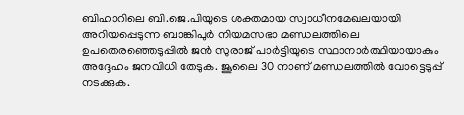ബിഹാറിലെ ബി.ജെ.പിയുടെ ശക്തമായ സ്വാധീനമേഖലയായി അറിയപ്പെടുന്ന ബാങ്കിപുര്‍ നിയമസഭാ മണ്ഡലത്തിലെ ഉപതെരഞ്ഞെടുപ്പില്‍ ജന്‍ സുരാജ് പാര്‍ട്ടിയുടെ സ്ഥാനാര്‍ത്ഥിയായാകും അദ്ദേഹം ജനവിധി തേടുക. ജൂലൈ 30 നാണ് മണ്ഡലത്തില്‍ വോട്ടെടുപ്പ് നടക്കുക.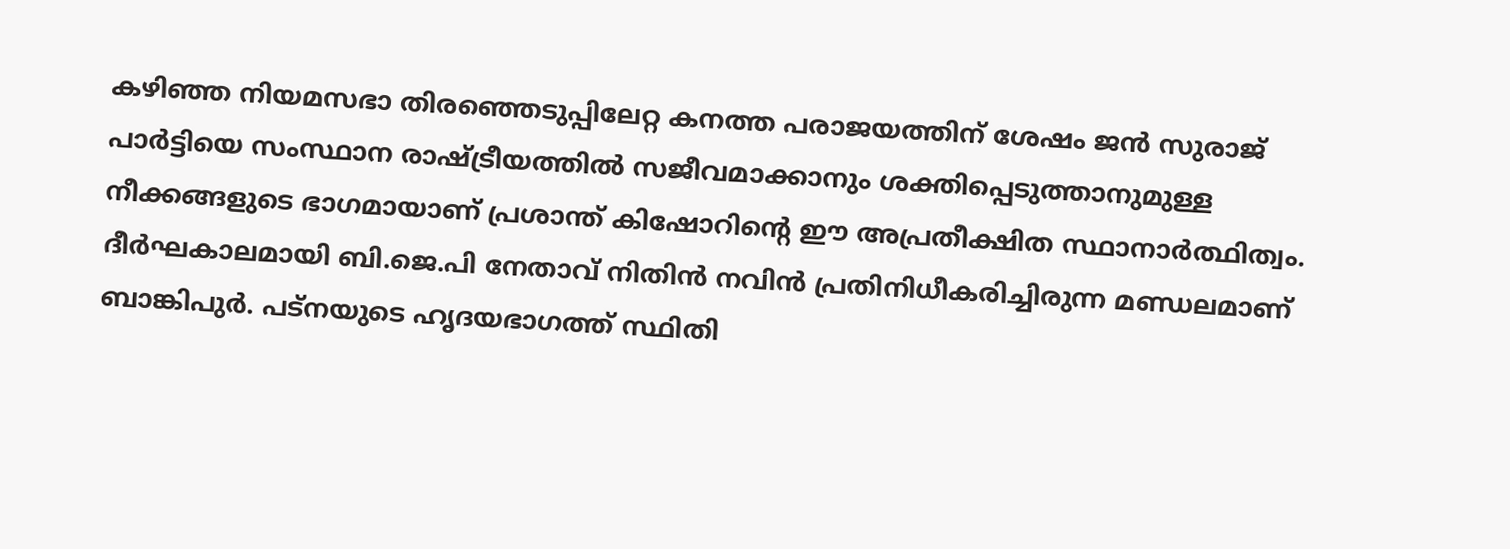കഴിഞ്ഞ നിയമസഭാ തിരഞ്ഞെടുപ്പിലേറ്റ കനത്ത പരാജയത്തിന് ശേഷം ജന്‍ സുരാജ് പാര്‍ട്ടിയെ സംസ്ഥാന രാഷ്ട്രീയത്തില്‍ സജീവമാക്കാനും ശക്തിപ്പെടുത്താനുമുള്ള നീക്കങ്ങളുടെ ഭാഗമായാണ് പ്രശാന്ത് കിഷോറിന്റെ ഈ അപ്രതീക്ഷിത സ്ഥാനാര്‍ത്ഥിത്വം. ദീര്‍ഘകാലമായി ബി.ജെ.പി നേതാവ് നിതിന്‍ നവിന്‍ പ്രതിനിധീകരിച്ചിരുന്ന മണ്ഡലമാണ് ബാങ്കിപുര്‍. പട്നയുടെ ഹൃദയഭാഗത്ത് സ്ഥിതി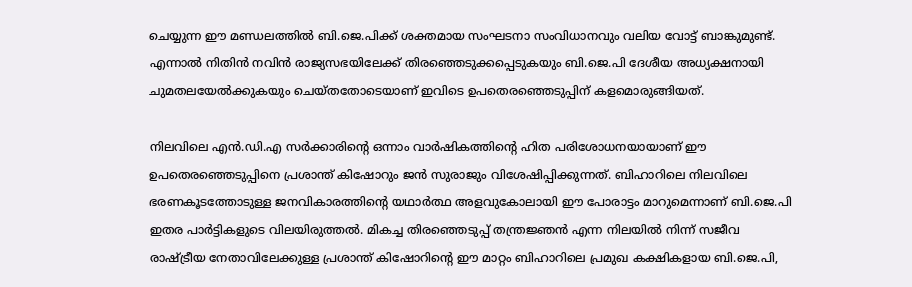ചെയ്യുന്ന ഈ മണ്ഡലത്തില്‍ ബി.ജെ.പിക്ക് ശക്തമായ സംഘടനാ സംവിധാനവും വലിയ വോട്ട് ബാങ്കുമുണ്ട്. എന്നാല്‍ നിതിന്‍ നവിന്‍ രാജ്യസഭയിലേക്ക് തിരഞ്ഞെടുക്കപ്പെടുകയും ബി.ജെ.പി ദേശീയ അധ്യക്ഷനായി ചുമതലയേല്‍ക്കുകയും ചെയ്തതോടെയാണ് ഇവിടെ ഉപതെരഞ്ഞെടുപ്പിന് കളമൊരുങ്ങിയത്.

നിലവിലെ എന്‍.ഡി.എ സര്‍ക്കാരിന്റെ ഒന്നാം വാര്‍ഷികത്തിന്റെ ഹിത പരിശോധനയായാണ് ഈ ഉപതെരഞ്ഞെടുപ്പിനെ പ്രശാന്ത് കിഷോറും ജന്‍ സുരാജും വിശേഷിപ്പിക്കുന്നത്. ബിഹാറിലെ നിലവിലെ ഭരണകൂടത്തോടുള്ള ജനവികാരത്തിന്റെ യഥാര്‍ത്ഥ അളവുകോലായി ഈ പോരാട്ടം മാറുമെന്നാണ് ബി.ജെ.പി ഇതര പാര്‍ട്ടികളുടെ വിലയിരുത്തല്‍. മികച്ച തിരഞ്ഞെടുപ്പ് തന്ത്രജ്ഞന്‍ എന്ന നിലയില്‍ നിന്ന് സജീവ രാഷ്ട്രീയ നേതാവിലേക്കുള്ള പ്രശാന്ത് കിഷോറിന്റെ ഈ മാറ്റം ബിഹാറിലെ പ്രമുഖ കക്ഷികളായ ബി.ജെ.പി,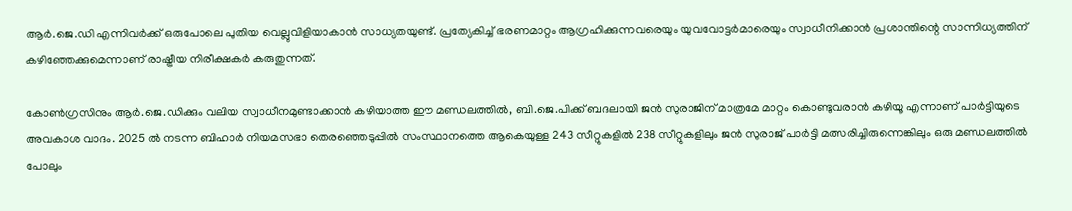ആര്‍.ജെ.ഡി എന്നിവര്‍ക്ക് ഒരുപോലെ പുതിയ വെല്ലുവിളിയാകാന്‍ സാധ്യതയുണ്ട്. പ്രത്യേകിച്ച് ഭരണമാറ്റം ആഗ്രഹിക്കുന്നവരെയും യുവവോട്ടര്‍മാരെയും സ്വാധീനിക്കാന്‍ പ്രശാന്തിന്റെ സാന്നിധ്യത്തിന് കഴിഞ്ഞേക്കുമെന്നാണ് രാഷ്ട്രീയ നിരീക്ഷകര്‍ കരുതുന്നത്.

കോണ്‍ഗ്രസിനും ആര്‍.ജെ.ഡിക്കും വലിയ സ്വാധീനമുണ്ടാക്കാന്‍ കഴിയാത്ത ഈ മണ്ഡലത്തില്‍, ബി.ജെ.പിക്ക് ബദലായി ജന്‍ സുരാജിന് മാത്രമേ മാറ്റം കൊണ്ടുവരാന്‍ കഴിയൂ എന്നാണ് പാര്‍ട്ടിയുടെ അവകാശ വാദം. 2025 ല്‍ നടന്ന ബിഹാര്‍ നിയമസഭാ തെരഞ്ഞെടുപ്പില്‍ സംസ്ഥാനത്തെ ആകെയുള്ള 243 സീറ്റുകളില്‍ 238 സീറ്റുകളിലും ജന്‍ സുരാജ് പാര്‍ട്ടി മത്സരിച്ചിരുന്നെങ്കിലും ഒരു മണ്ഡലത്തില്‍ പോലും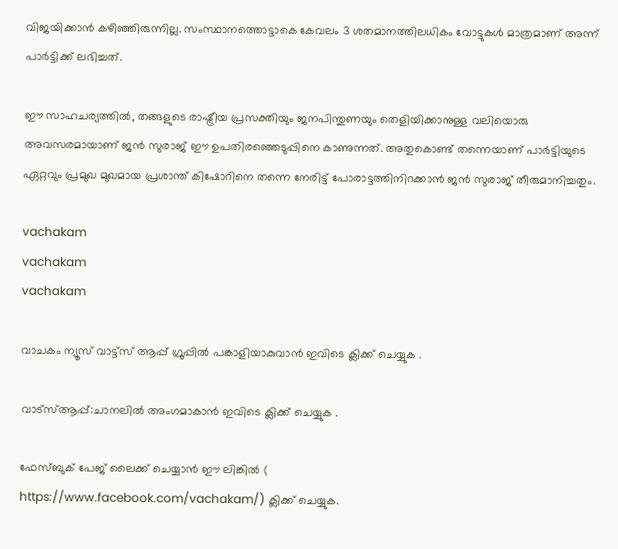വിജയിക്കാന്‍ കഴിഞ്ഞിരുന്നില്ല. സംസ്ഥാനത്തൊട്ടാകെ കേവലം 3 ശതമാനത്തിലധികം വോട്ടുകള്‍ മാത്രമാണ് അന്ന് പാര്‍ട്ടിക്ക് ലഭിച്ചത്.

ഈ സാഹചര്യത്തില്‍, തങ്ങളുടെ രാഷ്ട്രീയ പ്രസക്തിയും ജനപിന്തുണയും തെളിയിക്കാനുള്ള വലിയൊരു അവസരമായാണ് ജന്‍ സുരാജ് ഈ ഉപതിരഞ്ഞെടുപ്പിനെ കാണുന്നത്. അതുകൊണ്ട് തന്നെയാണ് പാര്‍ട്ടിയുടെ ഏറ്റവും പ്രമുഖ മുഖമായ പ്രശാന്ത് കിഷോറിനെ തന്നെ നേരിട്ട് പോരാട്ടത്തിനിറക്കാന്‍ ജന്‍ സുരാജ് തീരുമാനിച്ചതും.

vachakam
vachakam
vachakam

വാചകം ന്യൂസ് വാട്ട്സ് ആപ്പ് ഗ്രൂപ്പിൽ പങ്കാളിയാകുവാൻ ഇവിടെ ക്ലിക്ക് ചെയ്യുക .

വാട്സ്ആപ്പ്:ചാനലിൽ അംഗമാകാൻ ഇവിടെ ക്ലിക്ക് ചെയ്യുക .

ഫേസ്ബുക് പേജ് ലൈക്ക് ചെയ്യാൻ ഈ ലിങ്കിൽ (
https://www.facebook.com/vachakam/) ക്ലിക്ക് ചെയ്യുക.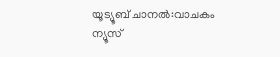യൂട്യൂബ് ചാനൽ:വാചകം ന്യൂസ്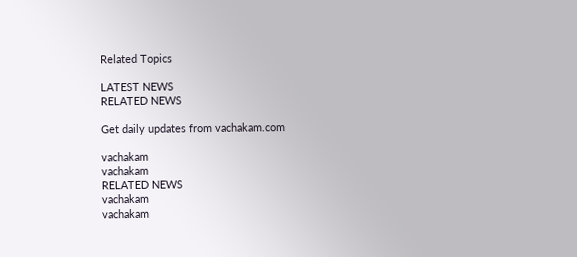Related Topics

LATEST NEWS
RELATED NEWS

Get daily updates from vachakam.com

vachakam
vachakam
RELATED NEWS
vachakam
vachakam